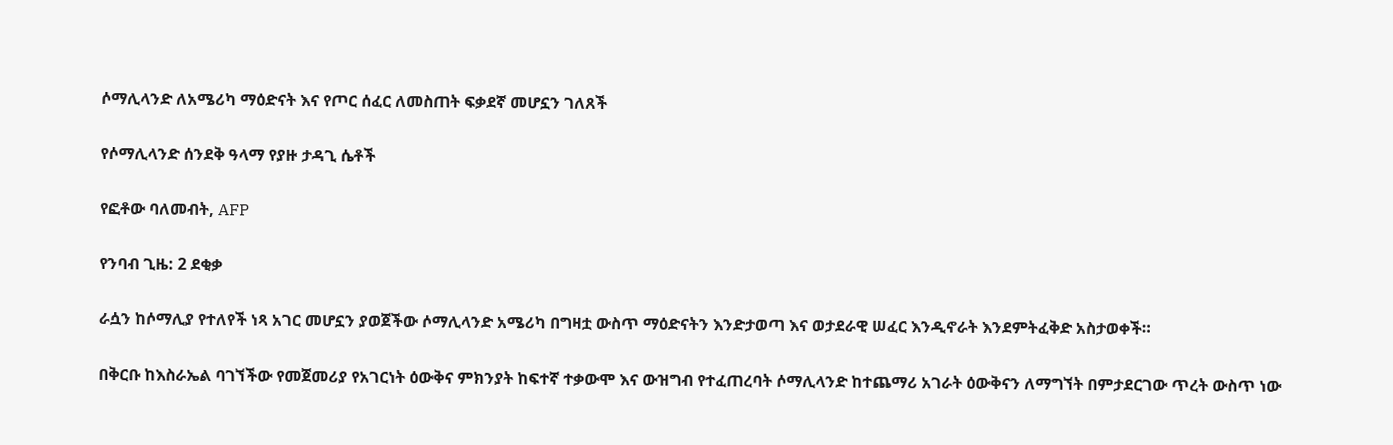ሶማሊላንድ ለአሜሪካ ማዕድናት እና የጦር ሰፈር ለመስጠት ፍቃደኛ መሆኗን ገለጸች

የሶማሊላንድ ሰንደቅ ዓላማ የያዙ ታዳጊ ሴቶች

የፎቶው ባለመብት, AFP

የንባብ ጊዜ: 2 ደቂቃ

ራሷን ከሶማሊያ የተለየች ነጻ አገር መሆኗን ያወጀችው ሶማሊላንድ አሜሪካ በግዛቷ ውስጥ ማዕድናትን እንድታወጣ እና ወታደራዊ ሠፈር እንዲኖራት እንደምትፈቅድ አስታወቀች።

በቅርቡ ከእስራኤል ባገኘችው የመጀመሪያ የአገርነት ዕውቅና ምክንያት ከፍተኛ ተቃውሞ እና ውዝግብ የተፈጠረባት ሶማሊላንድ ከተጨማሪ አገራት ዕውቅናን ለማግኘት በምታደርገው ጥረት ውስጥ ነው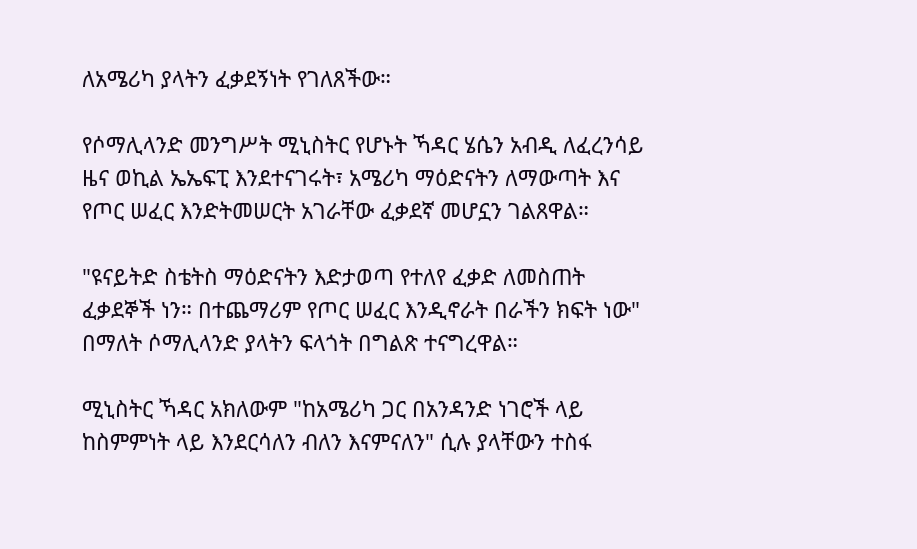ለአሜሪካ ያላትን ፈቃደኝነት የገለጸችው።

የሶማሊላንድ መንግሥት ሚኒስትር የሆኑት ኻዳር ሄሴን አብዲ ለፈረንሳይ ዜና ወኪል ኤኤፍፒ እንደተናገሩት፣ አሜሪካ ማዕድናትን ለማውጣት እና የጦር ሠፈር እንድትመሠርት አገራቸው ፈቃደኛ መሆኗን ገልጸዋል።

"ዩናይትድ ስቴትስ ማዕድናትን እድታወጣ የተለየ ፈቃድ ለመስጠት ፈቃደኞች ነን። በተጨማሪም የጦር ሠፈር እንዲኖራት በራችን ክፍት ነው" በማለት ሶማሊላንድ ያላትን ፍላጎት በግልጽ ተናግረዋል።

ሚኒስትር ኻዳር አክለውም "ከአሜሪካ ጋር በአንዳንድ ነገሮች ላይ ከስምምነት ላይ እንደርሳለን ብለን እናምናለን" ሲሉ ያላቸውን ተስፋ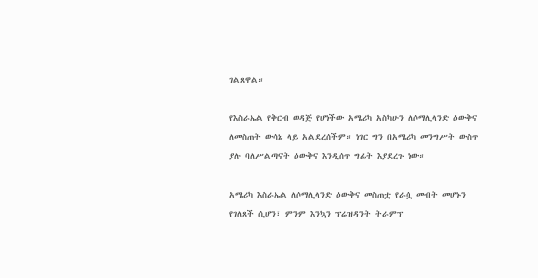ገልጸዋል።

የእስራኤል የቅርብ ወዳጅ የሆነችው አሜሪካ አስካሁን ለሶማሊላንድ ዕውቅና ለመስጠት ውሳኔ ላይ አልደረሰችም። ነገር ግን በአሜሪካ መንግሥት ውስጥ ያሉ ባለሥልጣናት ዕውቅና እንዲሰጥ ግፊት እያደረጉ ነው።

አሜሪካ እስራኤል ለሶማሊላንድ ዕውቅና መስጠቷ የራሷ መብት መሆኑን የገለጸች ሲሆን፣ ምንም እንኳን ፕሬዝዳንት ትራምፕ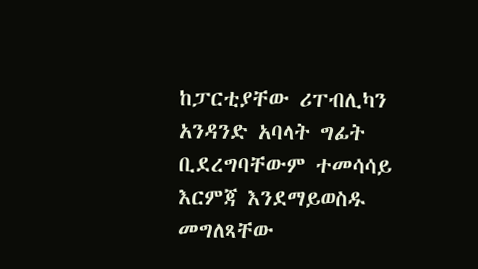ከፓርቲያቸው ሪፐብሊካን አንዳንድ አባላት ግፊት ቢደረግባቸውም ተመሳሳይ እርምጃ እንደማይወስዱ መግለጻቸው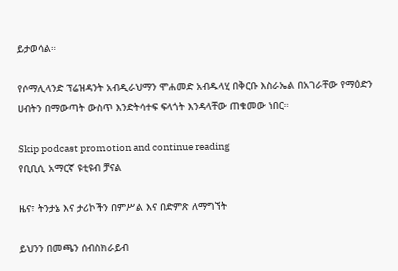ይታወሳል።

የሶማሊላንድ ፕሬዝዳንት አብዲራህማን ሞሐመድ አብዱላሂ በቅርቡ እስራኤል በአገራቸው የማዕድን ሀብትን በማውጣት ውስጥ እንድትሳተፍ ፍላጎት እንዳላቸው ጠቁመው ነበር።

Skip podcast promotion and continue reading
የቢቢሲ አማርኛ ዩቲዩብ ቻናል

ዜና፣ ትንታኔ እና ታሪኮችን በምሥል እና በድምጽ ለማግኘት

ይህንን በመጫን ሰብስክራይብ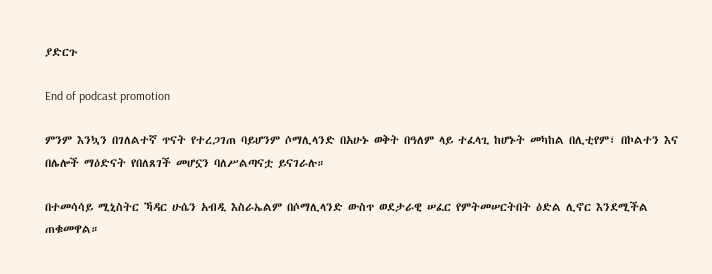ያድርጉ

End of podcast promotion

ምንም እንኳን በገለልተኛ ጥናት የተረጋገጠ ባይሆንም ሶማሊላንድ በአሁኑ ወቅት በዓለም ላይ ተፈላጊ ከሆኑት መካከል በሊቲየም፣ በኮልተን እና በሌሎች ማዕድናት የበለጸገች መሆኗን ባለሥልጣናቷ ይናገራሉ።

በተመሳሳይ ሚኒስትር ኻዳር ሁሴን አብዲ እስራኤልም በሶማሊላንድ ውስጥ ወደታራዊ ሠፈር የምትመሠርትበት ዕድል ሊኖር እንደሚችል ጠቁመዋል።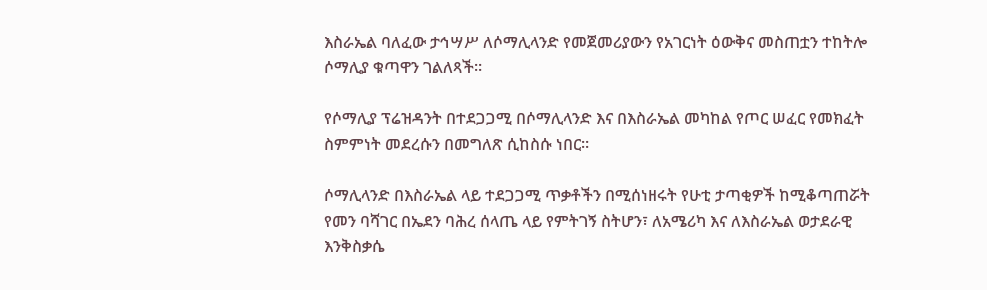እስራኤል ባለፈው ታኅሣሥ ለሶማሊላንድ የመጀመሪያውን የአገርነት ዕውቅና መስጠቷን ተከትሎ ሶማሊያ ቁጣዋን ገልለጻች።

የሶማሊያ ፕሬዝዳንት በተደጋጋሚ በሶማሊላንድ እና በእስራኤል መካከል የጦር ሠፈር የመክፈት ስምምነት መደረሱን በመግለጽ ሲከስሱ ነበር።

ሶማሊላንድ በእስራኤል ላይ ተደጋጋሚ ጥቃቶችን በሚሰነዘሩት የሁቲ ታጣቂዎች ከሚቆጣጠሯት የመን ባሻገር በኤደን ባሕረ ሰላጤ ላይ የምትገኝ ስትሆን፣ ለአሜሪካ እና ለእስራኤል ወታደራዊ እንቅስቃሴ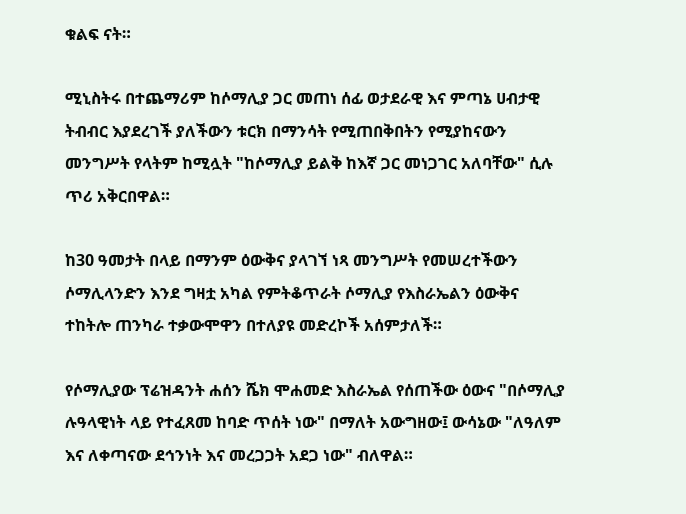ቁልፍ ናት።

ሚኒስትሩ በተጨማሪም ከሶማሊያ ጋር መጠነ ሰፊ ወታደራዊ እና ምጣኔ ሀብታዊ ትብብር እያደረገች ያለችውን ቱርክ በማንሳት የሚጠበቅበትን የሚያከናውን መንግሥት የላትም ከሚሏት "ከሶማሊያ ይልቅ ከእኛ ጋር መነጋገር አለባቸው" ሲሉ ጥሪ አቅርበዋል።

ከ30 ዓመታት በላይ በማንም ዕውቅና ያላገኘ ነጻ መንግሥት የመሠረተችውን ሶማሊላንድን እንደ ግዛቷ አካል የምትቆጥራት ሶማሊያ የእስራኤልን ዕውቅና ተከትሎ ጠንካራ ተቃውሞዋን በተለያዩ መድረኮች አሰምታለች።

የሶማሊያው ፕሬዝዳንት ሐሰን ሼክ ሞሐመድ እስራኤል የሰጠችው ዕውና "በሶማሊያ ሉዓላዊነት ላይ የተፈጸመ ከባድ ጥሰት ነው" በማለት አውግዘው፤ ውሳኔው "ለዓለም እና ለቀጣናው ደኅንነት እና መረጋጋት አደጋ ነው" ብለዋል።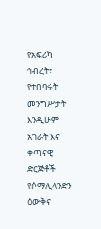የአፍሪካ ኅብረት፣ የተበባሩት መንግሥታት እንዲሁም አገራት እና ቀጣናዊ ድርጅቶች የሶማሊላንድን ዕውቅና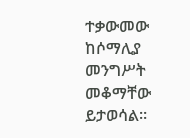ተቃውመው ከሶማሊያ መንግሥት መቆማቸው ይታወሳል።